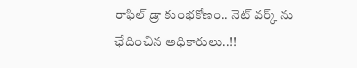రాఫిల్ డ్రా కుంభకోణం.. నెట్ వర్క్ ను ఛేదించిన అధికారులు..!!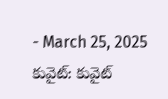- March 25, 2025
కువైట్: కువైట్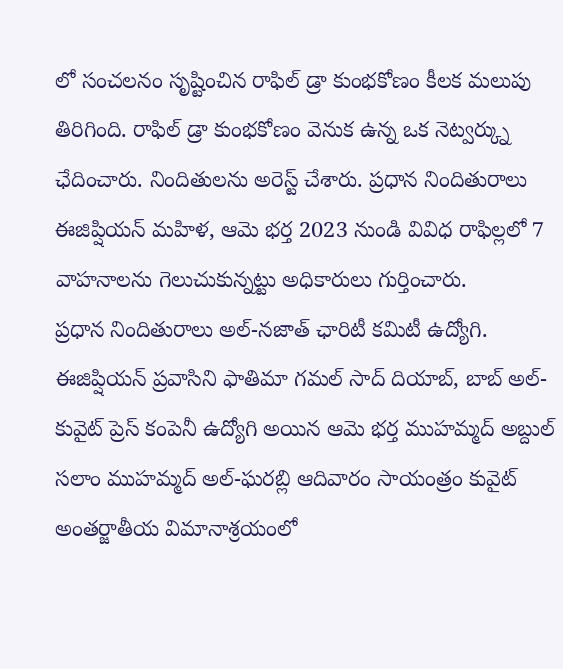లో సంచలనం సృష్టించిన రాఫిల్ డ్రా కుంభకోణం కీలక మలుపు తిరిగింది. రాఫిల్ డ్రా కుంభకోణం వెనుక ఉన్న ఒక నెట్వర్క్ను ఛేదించారు. నిందితులను అరెస్ట్ చేశారు. ప్రధాన నిందితురాలు ఈజిప్షియన్ మహిళ, ఆమె భర్త 2023 నుండి వివిధ రాఫిల్లలో 7 వాహనాలను గెలుచుకున్నట్టు అధికారులు గుర్తించారు.
ప్రధాన నిందితురాలు అల్-నజాత్ ఛారిటీ కమిటీ ఉద్యోగి. ఈజిప్షియన్ ప్రవాసిని ఫాతిమా గమల్ సాద్ దియాబ్, బాబ్ అల్-కువైట్ ప్రెస్ కంపెనీ ఉద్యోగి అయిన ఆమె భర్త ముహమ్మద్ అబ్దుల్ సలాం ముహమ్మద్ అల్-ఘరబ్లి ఆదివారం సాయంత్రం కువైట్ అంతర్జాతీయ విమానాశ్రయంలో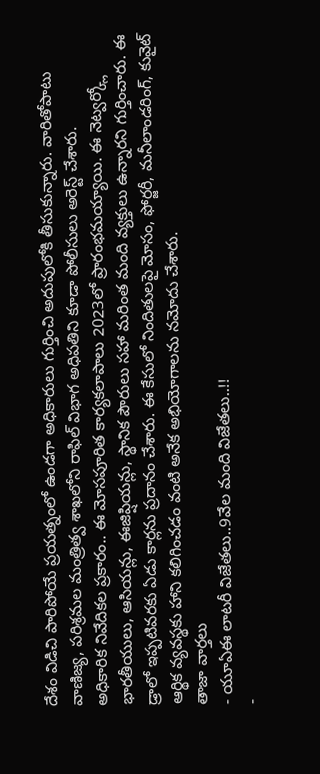దేశం విడిచి పారిపోయే ప్రయత్నంలో ఉండగా అధికారులు గుర్తించి అదుపులోకి తీసుకున్నారు. వారితోపాటు వాణిజ్య, పరిశ్రమల మంత్రిత్వ శాఖలోని రాఫిల్ విభాగ అధిపతిని కూడా పోలీసులు అరెస్ట్ చేశారు.
అధికారిక నివేదికల ప్రకారం.. ఈ మోసపూరిత కార్యకలాపాలు 2023లో ప్రారంభమయ్యాయి. ఈ నెట్వర్క్లో భారతీయులు, ఆసియన్లు, ఈజిప్షియన్లు, స్థానిక పౌరులు సహా మరింత మంది వ్యక్తులు ఉన్నారని గుర్తించారు. ఈ డ్రాలో ఇప్పటివరకు ఏడు కార్లను ప్రదానం చేశారు. ఈ కేసులో నిందితులపై మోసం, ఫోర్జరీ, మనీలాండరింగ్, కువైట్ ఆర్థిక వ్యవస్థకు హాని కలిగించడం వంటి అనేక అభియోగాలను నమోదు చేశారు.
తాజా వార్తలు
- యూఏఈ లాటరీ విజేతలు..9వేల మంది విజేతలు..!!
-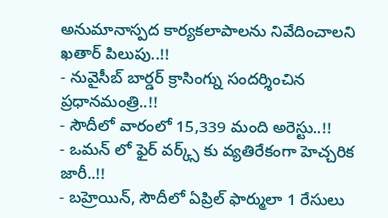అనుమానాస్పద కార్యకలాపాలను నివేదించాలని ఖతార్ పిలుపు..!!
- నువైసీబ్ బార్డర్ క్రాసింగ్ను సందర్శించిన ప్రధానమంత్రి..!!
- సౌదీలో వారంలో 15,339 మంది అరెస్టు..!!
- ఒమన్ లో ఫైర్ వర్క్స్ కు వ్యతిరేకంగా హెచ్చరిక జారీ..!!
- బహ్రెయిన్, సౌదీలో ఏప్రిల్ ఫార్ములా 1 రేసులు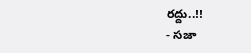రద్దు..!!
- సజా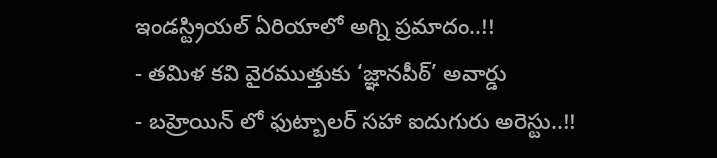ఇండస్ట్రియల్ ఏరియాలో అగ్ని ప్రమాదం..!!
- తమిళ కవి వైరముత్తుకు ‘జ్ఞానపీఠ్’ అవార్డు
- బహ్రెయిన్ లో ఫుట్బాలర్ సహా ఐదుగురు అరెస్టు..!!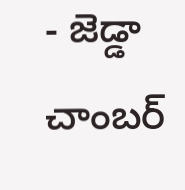- జెడ్డా చాంబర్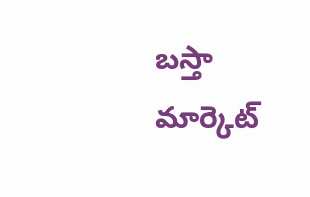బస్తా మార్కెట్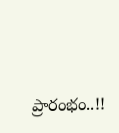ప్రారంభం..!!